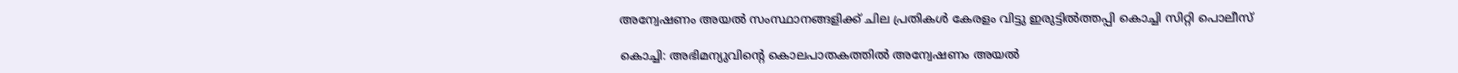അന്വേഷണം അയൽ സംസ്ഥാനങ്ങളിക്ക് ചില പ്രതികൾ കേരളം വിട്ടു ഇരുട്ടിൽത്തപ്പി കൊച്ചി സിറ്റി പൊലീസ്

കൊച്ചി: അഭിമന്യുവിന്‍റെ കൊലപാതകത്തിൽ അന്വേഷണം അയൽ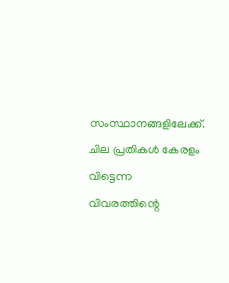സംസ്ഥാനങ്ങളിലേക്ക്. ചില പ്രതികൾ കേരളം വിട്ടെന്ന വിവരത്തിന്റെ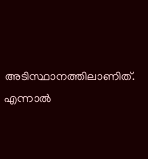അടിസ്ഥാനത്തിലാണിത്. എന്നാൽ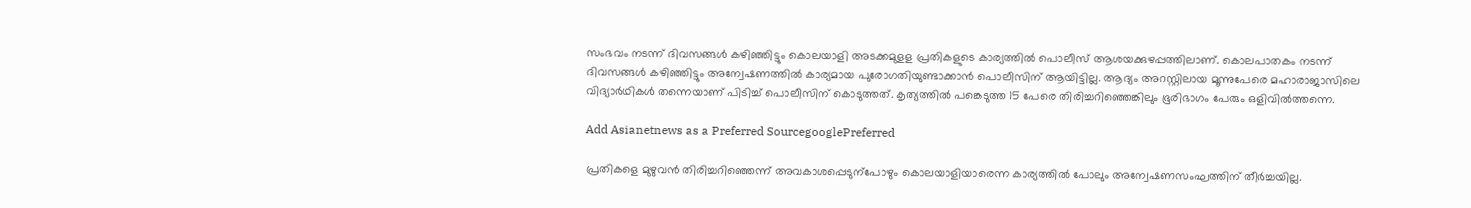സംഭവം നടന്ന് ദിവസങ്ങൾ കഴിഞ്ഞിട്ടും കൊലയാളി അടക്കമുളള പ്രതികളുടെ കാര്യത്തിൽ പൊലീസ് ആശയക്കുഴപ്പത്തിലാണ്. കൊലപാതകം നടന്ന് ദിവസങ്ങൾ കഴിഞ്ഞിട്ടും അന്വേഷണത്തിൽ കാര്യമായ പുരോഗതിയുണ്ടാക്കാൻ പൊലീസിന് ആയിട്ടില്ല. ആദ്യം അറസ്റ്റിലായ മൂന്നുപേരെ മഹാരാജാസിലെ വിദ്യാർഥികൾ തന്നെയാണ് പിടിച്ച് പൊലീസിന് കൊടുത്തത്. കൃത്യത്തിൽ പങ്കെടുത്ത 15 പേരെ തിരിച്ചറിഞ്ഞെങ്കിലും ഭൂരിഭാഗം പേരും ഒളിവിൽത്തന്നെ.

Add Asianetnews as a Preferred SourcegooglePreferred

പ്രതികളെ മുഴുവൻ തിരിച്ചറിഞ്ഞെന്ന് അവകാശപ്പെടുന്പോഴും കൊലയാളിയാരെന്ന കാര്യത്തിൽ പോലും അന്വേഷണസംഘത്തിന് തീർച്ചയില്ല.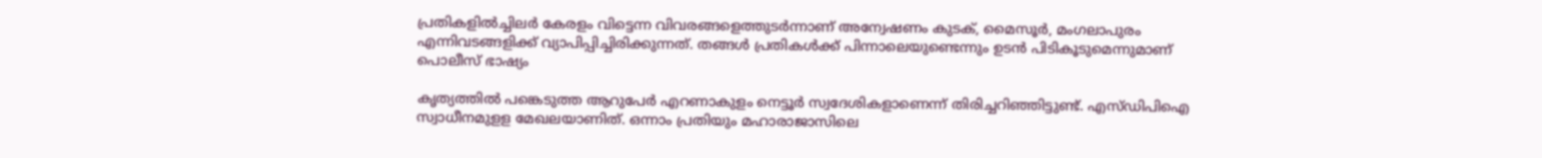പ്രതികളിൽച്ചിലർ കേരളം വിട്ടെന്ന വിവരങ്ങളെത്തുടർന്നാണ് അന്വേഷണം കുടക്, മൈസൂർ, മംഗലാപുരം എന്നിവടങ്ങളിക്ക് വ്യാപിപ്പിച്ചിരിക്കുന്നത്. തങ്ങൾ പ്രതികൾക്ക് പിന്നാലെയുണ്ടെന്നും ഉടൻ പിടികൂടുമെന്നുമാണ് പൊലീസ് ഭാഷ്യം

കൃത്യത്തിൽ പങ്കെടുത്ത ആറുപേ‍ർ എറണാകുളം നെട്ടൂർ‍ സ്വദേശികളാണെന്ന് തിരിച്ചറിഞ്ഞിട്ടുണ്ട്. എസ്ഡിപിഐ സ്വാധീനമുളള മേഖലയാണിത്. ഒന്നാം പ്രതിയും മഹാരാജാസിലെ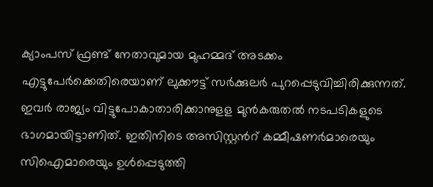ക്യാംപസ് ഫ്രണ്ട് നേതാവുമായ മുഹമ്മദ് അടക്കം എട്ടുപേർക്കെതിരെയാണ് ലുക്കൗട്ട് സർക്കുലർ പുറപ്പെടുവിച്ചിരിക്കുന്നത്. ഇവർ രാജ്യം വിട്ടുപോകാതാരിക്കാനുളള മുൻകരുതൽ നടപടികളുടെ ഭാഗമായിട്ടാണിത്. ഇതിനിടെ അസിസ്റ്റന്‍റ് കമ്മീഷണർമാരെയും സിഐമാരെയും ഉൾപ്പെടുത്തി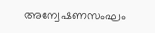അന്വേഷണസംഘം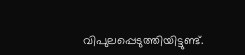വിപുലപ്പെടുത്തിയിട്ടുണ്ട്.